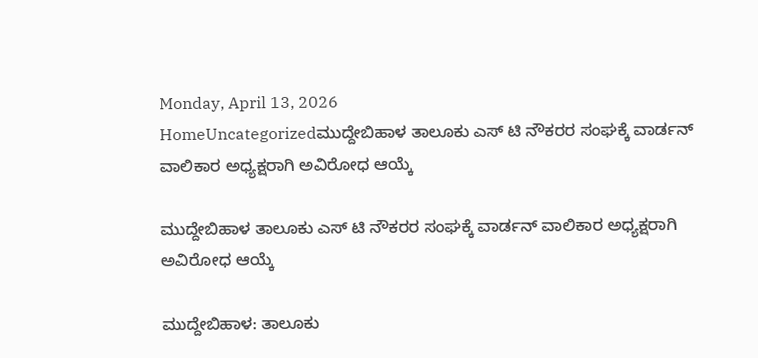Monday, April 13, 2026
HomeUncategorizedಮುದ್ದೇಬಿಹಾಳ ತಾಲೂಕು ಎಸ್ ಟಿ ನೌಕರರ ಸಂಘಕ್ಕೆ ವಾರ್ಡನ್ ವಾಲಿಕಾರ ಅಧ್ಯಕ್ಷರಾಗಿ ಅವಿರೋಧ ಆಯ್ಕೆ

ಮುದ್ದೇಬಿಹಾಳ ತಾಲೂಕು ಎಸ್ ಟಿ ನೌಕರರ ಸಂಘಕ್ಕೆ ವಾರ್ಡನ್ ವಾಲಿಕಾರ ಅಧ್ಯಕ್ಷರಾಗಿ ಅವಿರೋಧ ಆಯ್ಕೆ

ಮುದ್ದೇಬಿಹಾಳ: ತಾಲೂಕು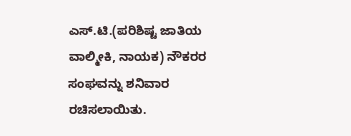ಎಸ್.ಟಿ.(ಪರಿಶಿಷ್ಟ ಜಾತಿಯ ವಾಲ್ಮೀಕಿ, ನಾಯಕ) ನೌಕರರ ಸಂಘವನ್ನು ಶನಿವಾರ ರಚಿಸಲಾಯಿತು.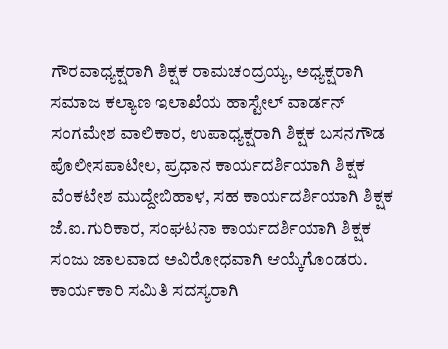ಗೌರವಾಧ್ಯಕ್ಷರಾಗಿ ಶಿಕ್ಷಕ ರಾಮಚಂದ್ರಯ್ಯ, ಅಧ್ಯಕ್ಷರಾಗಿ ಸಮಾಜ ಕಲ್ಯಾಣ ಇಲಾಖೆಯ ಹಾಸ್ಟೇಲ್ ವಾರ್ಡನ್ ಸಂಗಮೇಶ ವಾಲಿಕಾರ, ಉಪಾಧ್ಯಕ್ಷರಾಗಿ ಶಿಕ್ಷಕ ಬಸನಗೌಡ ಪೊಲೀಸಪಾಟೀಲ, ಪ್ರಧಾನ ಕಾರ್ಯದರ್ಶಿಯಾಗಿ ಶಿಕ್ಷಕ ವೆಂಕಟೇಶ ಮುದ್ದೇಬಿಹಾಳ, ಸಹ ಕಾರ್ಯದರ್ಶಿಯಾಗಿ ಶಿಕ್ಷಕ ಜೆ.ಐ.ಗುರಿಕಾರ, ಸಂಘಟನಾ ಕಾರ್ಯದರ್ಶಿಯಾಗಿ ಶಿಕ್ಷಕ ಸಂಜು ಜಾಲವಾದ ಅವಿರೋಧವಾಗಿ ಆಯ್ಕೆಗೊಂಡರು. ಕಾರ್ಯಕಾರಿ ಸಮಿತಿ ಸದಸ್ಯರಾಗಿ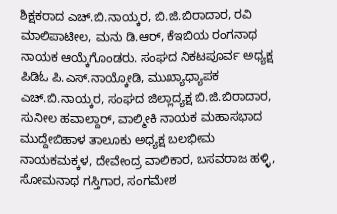ಶಿಕ್ಷಕರಾದ ಎಚ್.ಬಿ.ನಾಯ್ಕರ, ಬಿ.ಜಿ.ಬಿರಾದಾರ, ರವಿ ಮಾಲಿಪಾಟೀಲ, ಮನು ಡಿ.ಆರ್, ಕೆಇಬಿಯ ರಂಗನಾಥ ನಾಯಕ ಆಯ್ಕೆಗೊಂಡರು. ಸಂಘದ ನಿಕಟಪೂರ್ವ ಅಧ್ಯಕ್ಷ ಪಿಡಿಓ ಪಿ.ಎಸ್.ನಾಯ್ಕೋಡಿ, ಮುಖ್ಯಾಧ್ಯಾಪಕ ಎಚ್.ಬಿ.ನಾಯ್ಕರ, ಸಂಘದ ಜಿಲ್ಲಾದ್ಯಕ್ಷ ಬಿ.ಜಿ.ಬಿರಾದಾರ, ಸುನೀಲ ಹವಾಲ್ದಾರ್, ವಾಲ್ಮೀಕಿ ನಾಯಕ ಮಹಾಸಭಾದ ಮುದ್ದೇಬಿಹಾಳ ತಾಲೂಕು ಅಧ್ಯಕ್ಷ ಬಲಭೀಮ ನಾಯಕಮಕ್ಕಳ, ದೇವೇಂದ್ರ ವಾಲಿಕಾರ, ಬಸವರಾಜ ಹಳ್ಳಿ, ಸೋಮನಾಥ ಗಸ್ತಿಗಾರ, ಸಂಗಮೇಶ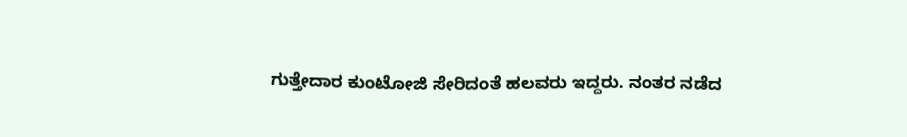ಗುತ್ತೇದಾರ ಕುಂಟೋಜಿ ಸೇರಿದಂತೆ ಹಲವರು ಇದ್ದರು. ನಂತರ ನಡೆದ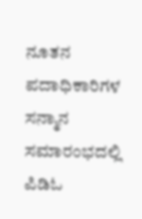ನೂತನ ಪದಾಧಿಕಾರಿಗಳ ಸನ್ಮಾನ ಸಮಾರಂಭದಲ್ಲಿ ಪಿಡಿಓ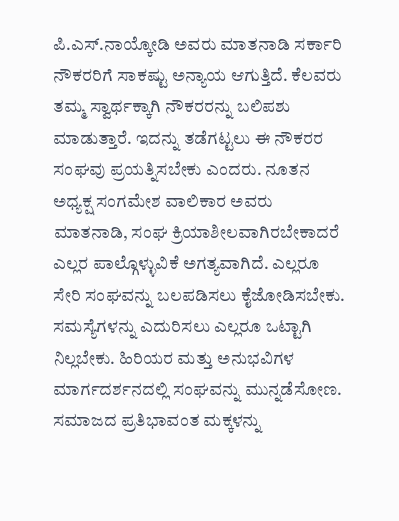ಪಿ.ಎಸ್.ನಾಯ್ಕೋಡಿ ಅವರು ಮಾತನಾಡಿ ಸರ್ಕಾರಿ ನೌಕರರಿಗೆ ಸಾಕಷ್ಟು ಅನ್ಯಾಯ ಆಗುತ್ತಿದೆ. ಕೆಲವರು ತಮ್ಮ ಸ್ವಾರ್ಥಕ್ಕಾಗಿ ನೌಕರರನ್ನು ಬಲಿಪಶು ಮಾಡುತ್ತಾರೆ. ಇದನ್ನು ತಡೆಗಟ್ಟಲು ಈ ನೌಕರರ ಸಂಘವು ಪ್ರಯತ್ನಿಸಬೇಕು ಎಂದರು. ನೂತನ ಅಧ್ಯಕ್ಷ ಸಂಗಮೇಶ ವಾಲಿಕಾರ ಅವರು ಮಾತನಾಡಿ, ಸಂಘ ಕ್ರಿಯಾಶೀಲವಾಗಿರಬೇಕಾದರೆ ಎಲ್ಲರ ಪಾಲ್ಗೊಳ್ಳುವಿಕೆ ಅಗತ್ಯವಾಗಿದೆ. ಎಲ್ಲರೂ ಸೇರಿ ಸಂಘವನ್ನು ಬಲಪಡಿಸಲು ಕೈಜೋಡಿಸಬೇಕು. ಸಮಸ್ಯೆಗಳನ್ನು ಎದುರಿಸಲು ಎಲ್ಲರೂ ಒಟ್ಟಾಗಿ ನಿಲ್ಲಬೇಕು. ಹಿರಿಯರ ಮತ್ತು ಅನುಭವಿಗಳ ಮಾರ್ಗದರ್ಶನದಲ್ಲಿ ಸಂಘವನ್ನು ಮುನ್ನಡೆಸೋಣ. ಸಮಾಜದ ಪ್ರತಿಭಾವಂತ ಮಕ್ಕಳನ್ನು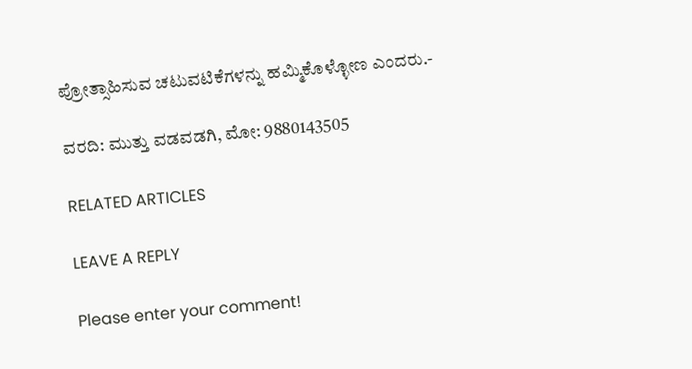ಪ್ರೋತ್ಸಾಹಿಸುವ ಚಟುವಟಿಕೆಗಳನ್ನು ಹಮ್ಮಿಕೊಳ್ಳೋಣ ಎಂದರು.-

ವರದಿ: ಮುತ್ತು ವಡವಡಗಿ, ಮೋ: 9880143505

RELATED ARTICLES

LEAVE A REPLY

Please enter your comment!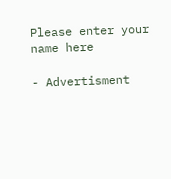Please enter your name here

- Advertisment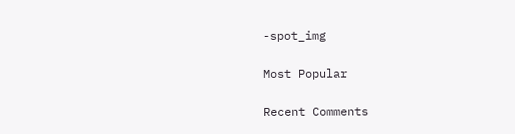-spot_img

Most Popular

Recent Comments